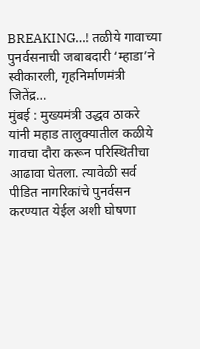BREAKING…! तळीये गावाच्या पुनर्वसनाची जबाबदारी ‘म्हाडा’ने स्वीकारली, गृहनिर्माणमंत्री जितेंद्र…
मुंबई : मुख्यमंत्री उद्धव ठाकरे यांनी महाड तालुक्यातील कळीये गावचा दौरा करून परिस्थितीचा आढावा घेतला. त्यावेळी सर्व पीडित नागरिकांचे पुनर्वसन करण्यात येईल अशी घोषणा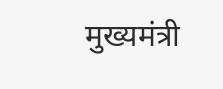मुख्यमंत्री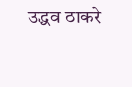उद्धव ठाकरे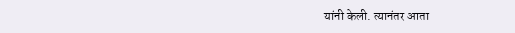यांनी केली. त्यानंतर आता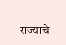राज्याचे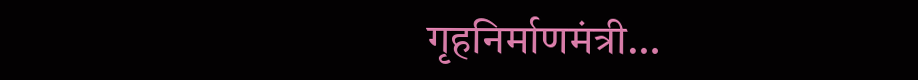गृहनिर्माणमंत्री…